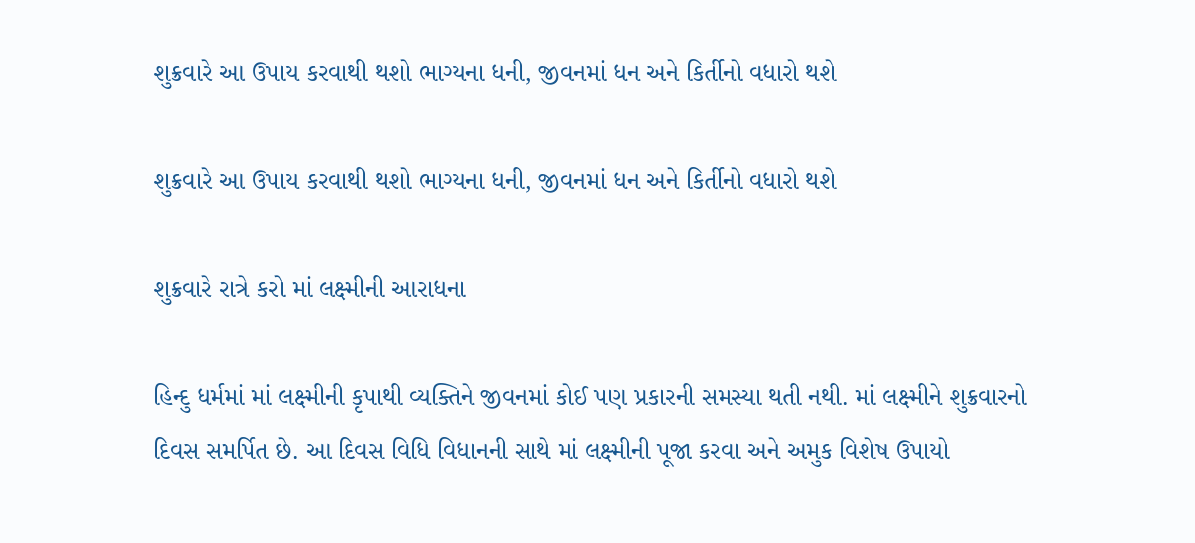શુક્રવારે આ ઉપાય કરવાથી થશો ભાગ્યના ધની, જીવનમાં ધન અને કિર્તીનો વધારો થશે

શુક્રવારે આ ઉપાય કરવાથી થશો ભાગ્યના ધની, જીવનમાં ધન અને કિર્તીનો વધારો થશે

શુક્રવારે રાત્રે કરો માં લક્ષ્મીની આરાધના

હિન્દુ ધર્મમાં માં લક્ષ્મીની કૃપાથી વ્યક્તિને જીવનમાં કોઈ પણ પ્રકારની સમસ્યા થતી નથી. માં લક્ષ્મીને શુક્રવારનો દિવસ સમર્પિત છે. આ દિવસ વિધિ વિધાનની સાથે માં લક્ષ્મીની પૂજા કરવા અને અમુક વિશેષ ઉપાયો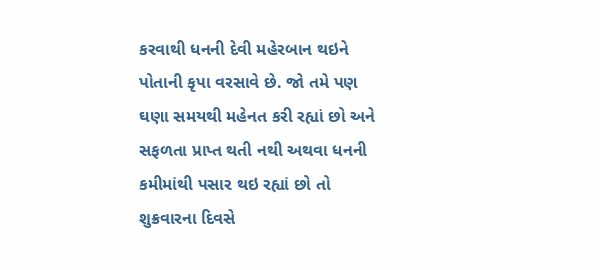કરવાથી ધનની દેવી મહેરબાન થઇને પોતાની કૃપા વરસાવે છે. જો તમે પણ ઘણા સમયથી મહેનત કરી રહ્યાં છો અને સફળતા પ્રાપ્ત થતી નથી અથવા ધનની કમીમાંથી પસાર થઇ રહ્યાં છો તો શુક્રવારના દિવસે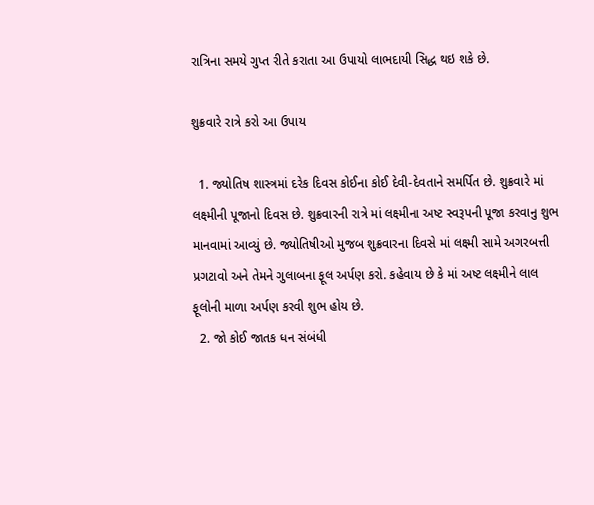રાત્રિના સમયે ગુપ્ત રીતે કરાતા આ ઉપાયો લાભદાયી સિદ્ધ થઇ શકે છે.

શુક્રવારે રાત્રે કરો આ ઉપાય

  1. જ્યોતિષ શાસ્ત્રમાં દરેક દિવસ કોઈના કોઈ દેવી-દેવતાને સમર્પિત છે. શુક્રવારે માં લક્ષ્મીની પૂજાનો દિવસ છે. શુક્રવારની રાત્રે માં લક્ષ્મીના અષ્ટ સ્વરૂપની પૂજા કરવાનુ શુભ માનવામાં આવ્યું છે. જ્યોતિષીઓ મુજબ શુક્રવારના દિવસે માં લક્ષ્મી સામે અગરબત્તી પ્રગટાવો અને તેમને ગુલાબના ફૂલ અર્પણ કરો. કહેવાય છે કે માં અષ્ટ લક્ષ્મીને લાલ ફૂલોની માળા અર્પણ કરવી શુભ હોય છે.
  2. જો કોઈ જાતક ધન સંબંધી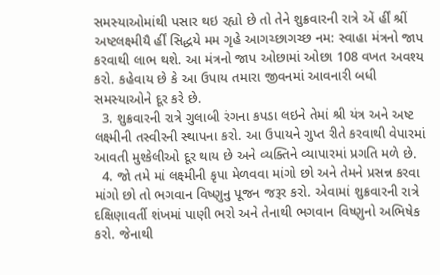સમસ્યાઓમાંથી પસાર થઇ રહ્યો છે તો તેને શુક્રવારની રાત્રે એં ર્હીં શ્રીં અષ્ટલક્ષ્મીયૈ ર્હીં સિદ્ધયે મમ ગૃહે આગચ્છાગચ્છ નમ: સ્વાહા મંત્રનો જાપ કરવાથી લાભ થશે. આ મંત્રનો જાપ ઓછામાં ઓછા 108 વખત અવશ્ય કરો. કહેવાય છે કે આ ઉપાય તમારા જીવનમાં આવનારી બધી સમસ્યાઓને દૂર કરે છે.
  3. શુક્રવારની રાત્રે ગુલાબી રંગના કપડા લઇને તેમાં શ્રી યંત્ર અને અષ્ટ લક્ષ્મીની તસ્વીરની સ્થાપના કરો. આ ઉપાયને ગુપ્ત રીતે કરવાથી વેપારમાં આવતી મુશ્કેલીઓ દૂર થાય છે અને વ્યક્તિને વ્યાપારમાં પ્રગતિ મળે છે.
  4. જો તમે માં લક્ષ્મીની કૃપા મેળવવા માંગો છો અને તેમને પ્રસન્ન કરવા માંગો છો તો ભગવાન વિષ્ણુનુ પૂજન જરૂર કરો. એવામાં શુક્રવારની રાત્રે દક્ષિણાવર્તી શંખમાં પાણી ભરો અને તેનાથી ભગવાન વિષ્ણુનો અભિષેક કરો. જેનાથી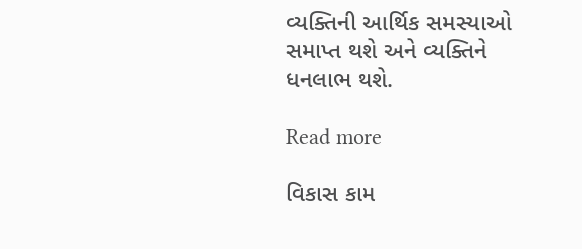વ્યક્તિની આર્થિક સમસ્યાઓ સમાપ્ત થશે અને વ્યક્તિને ધનલાભ થશે.

Read more

વિકાસ કામ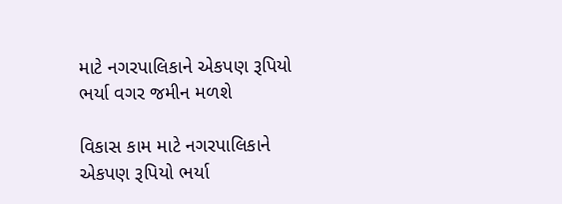માટે નગરપાલિકાને એકપણ રૂપિયો ભર્યા વગર જમીન મળશે

વિકાસ કામ માટે નગરપાલિકાને એકપણ રૂપિયો ભર્યા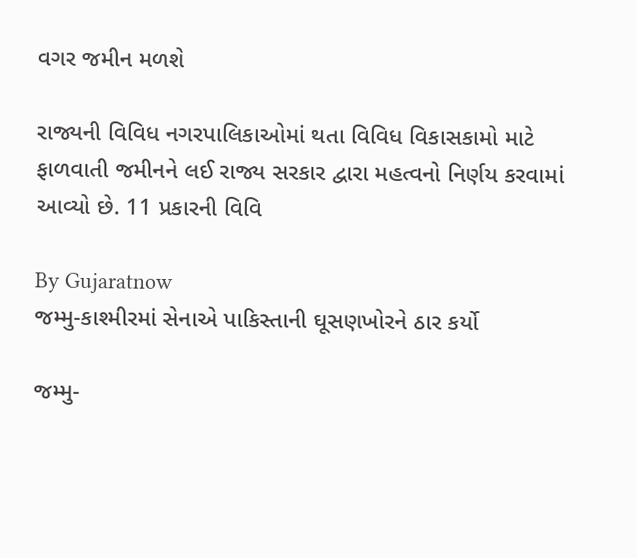વગર જમીન મળશે

રાજ્યની વિવિધ નગરપાલિકાઓમાં થતા વિવિધ વિકાસકામો માટે ફાળવાતી જમીનને લઈ રાજ્ય સરકાર દ્વારા મહત્વનો નિર્ણય કરવામાં આવ્યો છે. 11 પ્રકારની વિવિ

By Gujaratnow
જમ્મુ-કાશ્મીરમાં સેનાએ પાકિસ્તાની ઘૂસણખોરને ઠાર કર્યો

જમ્મુ-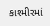કાશ્મીરમાં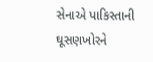સેનાએ પાકિસ્તાની ઘૂસણખોરને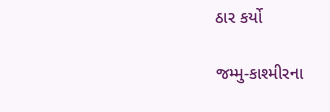ઠાર કર્યો

જમ્મુ-કાશ્મીરના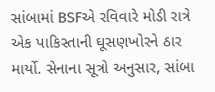સાંબામાં BSFએ રવિવારે મોડી રાત્રે એક પાકિસ્તાની ઘૂસણખોરને ઠાર માર્યો. સેનાના સૂત્રો અનુસાર, સાંબા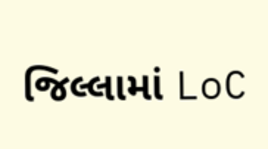જિલ્લામાં LoC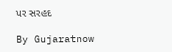પર સરહદ

By Gujaratnow